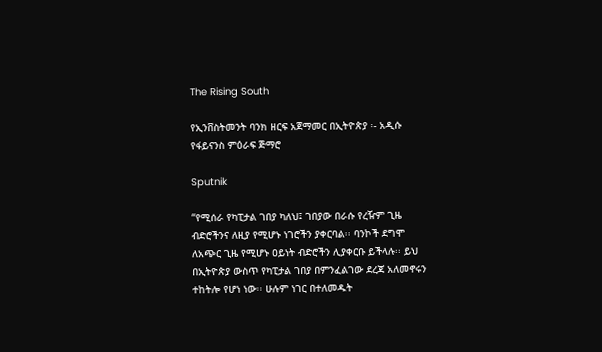The Rising South

የኢንቨስትመንት ባንክ ዘርፍ አጀማመር በኢትዮጵያ ፡- አዲሱ የፋይናንስ ምዕራፍ ጅማሮ

Sputnik

“የሚሰራ የካፒታል ገበያ ካለህ፤ ገበያው በራሱ የረዥም ጊዜ ብድሮችንና ለዚያ የሚሆኑ ነገሮችን ያቀርባል፡፡ ባንኮች ደግሞ ለአጭር ጊዜ የሚሆኑ ዐይነት ብድሮችን ሊያቀርቡ ይችላሉ፡፡ ይህ በኢትዮጵያ ውስጥ የካፒታል ገበያ በምንፈልገው ደረጃ አለመኖሩን ተከትሎ የሆነ ነው፡፡ ሁሉም ነገር በተለመዱት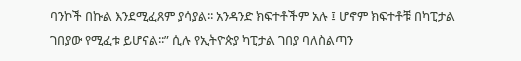ባንኮች በኩል እንደሚፈጸም ያሳያል፡፡ አንዳንድ ክፍተቶችም አሉ ፤ ሆኖም ክፍተቶቹ በካፒታል ገበያው የሚፈቱ ይሆናል፡፡” ሲሉ የኢትዮጵያ ካፒታል ገበያ ባለስልጣን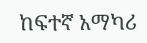ከፍተኛ አማካሪ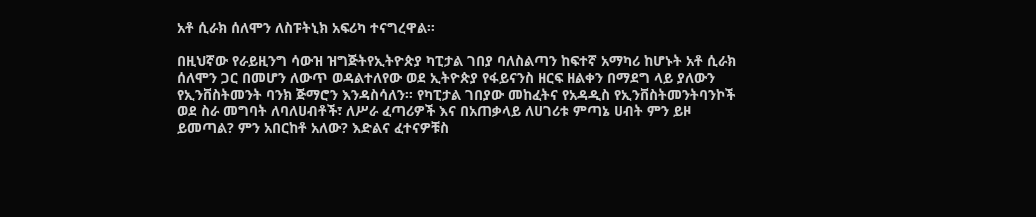አቶ ሲራክ ሰለሞን ለስፑትኒክ አፍሪካ ተናግረዋል፡፡

በዚህኛው የራይዚንግ ሳውዝ ዝግጅትየኢትዮጵያ ካፒታል ገበያ ባለስልጣን ከፍተኛ አማካሪ ከሆኑት አቶ ሲራክ ሰለሞን ጋር በመሆን ለውጥ ወዳልተለየው ወደ ኢትዮጵያ የፋይናንስ ዘርፍ ዘልቀን በማደግ ላይ ያለውን የኢንቨስትመንት ባንክ ጅማሮን እንዳስሳለን፡፡ የካፒታል ገበያው መከፈትና የአዳዲስ የኢንቨስትመንትባንኮች ወደ ስራ መግባት ለባለሀብቶች፣ ለሥራ ፈጣሪዎች እና በአጠቃላይ ለሀገሪቱ ምጣኔ ሀብት ምን ይዞ ይመጣል? ምን አበርከቶ አለው? እድልና ፈተናዎቹስ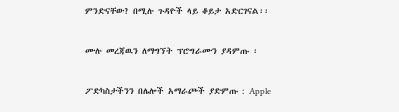ምንድናቸው? በሚሉ ጉዳዮች ላይ ቆይታ አድርገናል፡፡

ሙሉ መረጃዉን ለማግኘት ፕሮግራሙን ያዳምጡ ፡

ፖድካስታችንን በሌሎች አማራጮች ያድምጡ : Apple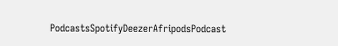PodcastsSpotifyDeezerAfripodsPodcast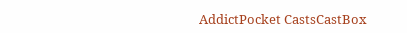AddictPocket CastsCastBox